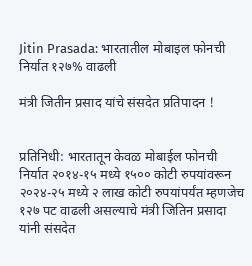Jitin Prasada: भारतातील मोबाइल फोनची निर्यात १२७% वाढली

मंत्री जितीन प्रसाद यांचे संसदेत प्रतिपादन !


प्रतिनिधी: भारतातून केवळ मोबाईल फोनची निर्यात २०१४-१५ मध्ये १५०० कोटी रुपयांवरून २०२४-२५ मध्ये २ लाख कोटी रुपयांपर्यंत म्हणजेच १२७ पट वाढली असल्याचे मंत्री जितिन प्रसादा यांनी संसदेत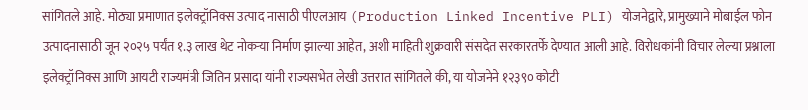सांगितले आहे. मोठ्या प्रमाणात इलेक्ट्रॉनिक्स उत्पाद नासाठी पीएलआय (Production Linked Incentive PLI) योजनेद्वारे, प्रामुख्याने मोबाईल फोन उत्पादनासाठी जून २०२५ पर्यंत १.३ लाख थेट नोकऱ्या निर्माण झाल्या आहेत, अशी माहिती शुक्रवारी संसदेत सरकारतर्फे देण्यात आली आहे. विरोधकांनी विचार लेल्या प्रश्नाला इलेक्ट्रॉनिक्स आणि आयटी राज्यमंत्री जितिन प्रसादा यांनी राज्यसभेत लेखी उत्तरात सांगितले की, या योजनेने १२३९० कोटी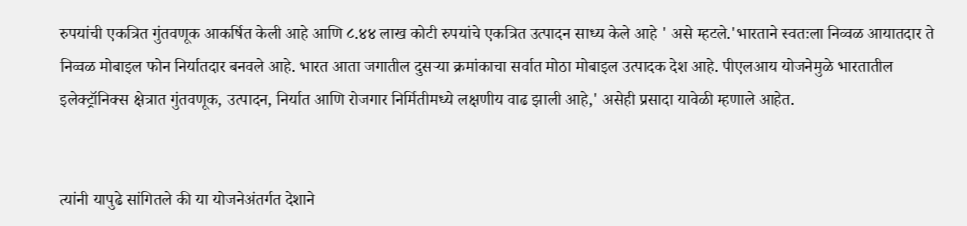रुपयांची एकत्रित गुंतवणूक आकर्षित केली आहे आणि ८.४४ लाख कोटी रुपयांचे एकत्रित उत्पादन साध्य केले आहे ' असे म्हटले.'भारताने स्वतःला निव्वळ आयातदार ते निव्वळ मोबाइल फोन निर्यातदार बनवले आहे. भारत आता जगातील दुसऱ्या क्रमांकाचा सर्वात मोठा मोबाइल उत्पादक देश आहे. पीएलआय योजनेमुळे भारतातील इलेक्ट्रॉनिक्स क्षेत्रात गुंतवणूक, उत्पादन, निर्यात आणि रोजगार निर्मितीमध्ये लक्षणीय वाढ झाली आहे,' असेही प्रसादा यावेळी म्हणाले आहेत.


त्यांनी यापुढे सांगितले की या योजनेअंतर्गत देशाने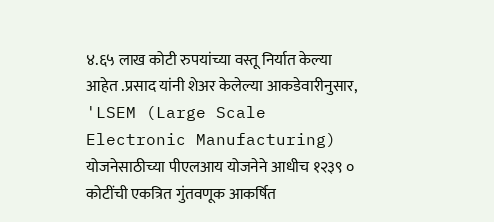४.६५ लाख कोटी रुपयांच्या वस्तू निर्यात केल्या आहेत .प्रसाद यांनी शेअर केलेल्या आकडेवारीनुसार, 'LSEM (Large Scale Electronic Manufacturing) योजनेसाठीच्या पीएलआय योजनेने आधीच १२३९ ० कोटींची एकत्रित गुंतवणूक आकर्षित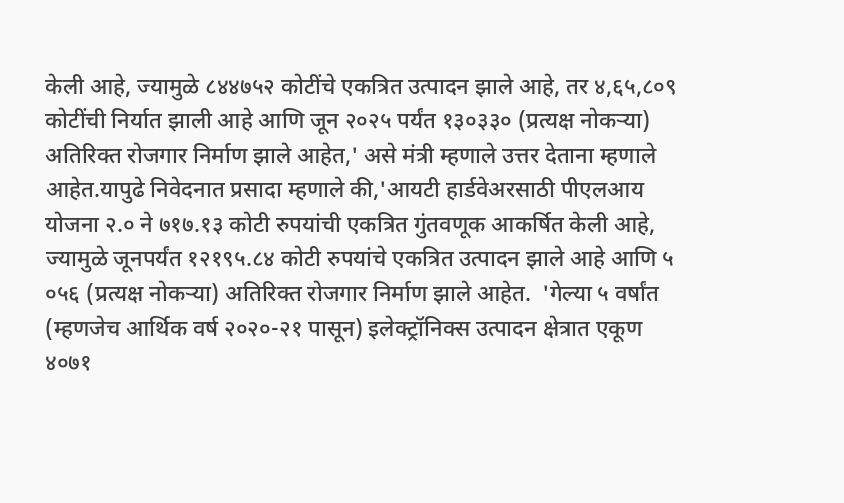केली आहे, ज्यामुळे ८४४७५२ कोटींचे एकत्रित उत्पादन झाले आहे, तर ४,६५,८०९ कोटींची निर्यात झाली आहे आणि जून २०२५ पर्यंत १३०३३० (प्रत्यक्ष नोकऱ्या) अतिरिक्त रोजगार निर्माण झाले आहेत,' असे मंत्री म्हणाले उत्तर देताना म्हणाले आहेत.यापुढे निवेदनात प्रसादा म्हणाले की,'आयटी हार्डवेअरसाठी पीएलआय योजना २.० ने ७१७.१३ कोटी रुपयांची एकत्रित गुंतवणूक आकर्षित केली आहे, ज्यामुळे जूनपर्यंत १२१९५.८४ कोटी रुपयांचे एकत्रित उत्पादन झाले आहे आणि ५ ०५६ (प्रत्यक्ष नोकऱ्या) अतिरिक्त रोजगार निर्माण झाले आहेत.  'गेल्या ५ वर्षांत (म्हणजेच आर्थिक वर्ष २०२०-२१ पासून) इलेक्ट्रॉनिक्स उत्पादन क्षेत्रात एकूण ४०७१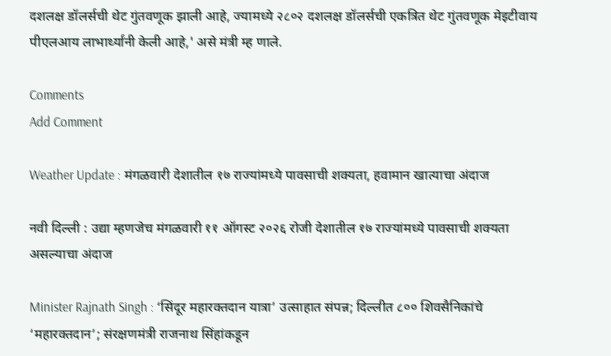दशलक्ष डॉलर्सची थेट गुंतवणूक झाली आहे, ज्यामध्ये २८०२ दशलक्ष डॉलर्सची एकत्रित थेट गुंतवणूक मेइटीवाय पीएलआय लाभार्थ्यांनी केली आहे,' असे मंत्री म्ह णाले.

Comments
Add Comment

Weather Update : मंगळवारी देशातील १७ राज्यांमध्ये पावसाची शक्यता, हवामान खात्याचा अंदाज

नवी दिल्ली : उद्या म्हणजेच मंगळवारी ११ ऑगस्ट २०२६ रोजी देशातील १७ राज्यांमध्ये पावसाची शक्यता असल्याचा अंदाज

Minister Rajnath Singh : ‘सिंदूर महारक्तदान यात्रा’ उत्साहात संपन्न; दिल्लीत ८०० शिवसैनिकांचे ‘महारक्तदान’; संरक्षणमंत्री राजनाथ सिंहांकडून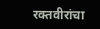रक्तवीरांचा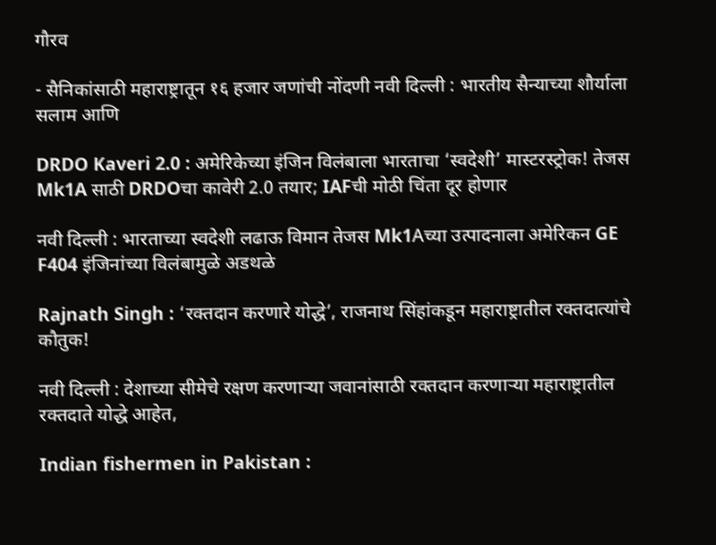गौरव

- सैनिकांसाठी महाराष्ट्रातून १६ हजार जणांची नोंदणी नवी दिल्ली : भारतीय सैन्याच्या शौर्याला सलाम आणि

DRDO Kaveri 2.0 : अमेरिकेच्या इंजिन विलंबाला भारताचा ‘स्वदेशी’ मास्टरस्ट्रोक! तेजस Mk1A साठी DRDOचा कावेरी 2.0 तयार; IAFची मोठी चिंता दूर होणार

नवी दिल्ली : भारताच्या स्वदेशी लढाऊ विमान तेजस Mk1Aच्या उत्पादनाला अमेरिकन GE F404 इंजिनांच्या विलंबामुळे अडथळे

Rajnath Singh : ‘रक्तदान करणारे योद्धे’, राजनाथ सिंहांकडून महाराष्ट्रातील रक्तदात्यांचे कौतुक!

नवी दिल्ली : देशाच्या सीमेचे रक्षण करणाऱ्या जवानांसाठी रक्तदान करणाऱ्या महाराष्ट्रातील रक्तदाते योद्धे आहेत,

Indian fishermen in Pakistan :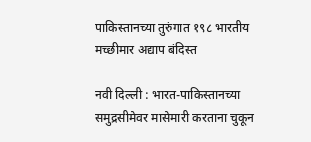पाकिस्तानच्या तुरुंगात १९८ भारतीय मच्छीमार अद्याप बंदिस्त

नवी दिल्ली : भारत-पाकिस्तानच्या समुद्रसीमेवर मासेमारी करताना चुकून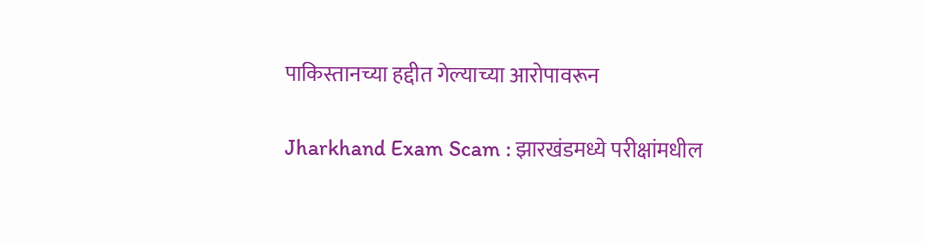पाकिस्तानच्या हद्दीत गेल्याच्या आरोपावरून

Jharkhand Exam Scam : झारखंडमध्ये परीक्षांमधील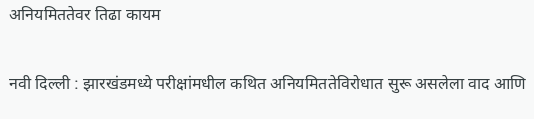अनियमिततेवर तिढा कायम

नवी दिल्ली : झारखंडमध्ये परीक्षांमधील कथित अनियमिततेविरोधात सुरू असलेला वाद आणि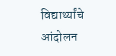विद्यार्थ्यांचे आंदोलन